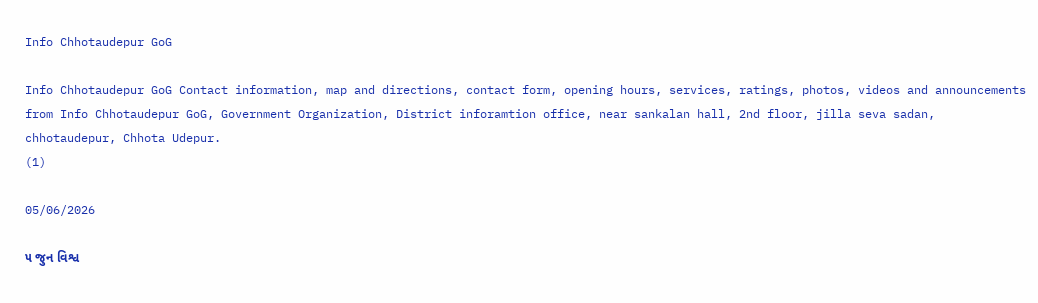Info Chhotaudepur GoG

Info Chhotaudepur GoG Contact information, map and directions, contact form, opening hours, services, ratings, photos, videos and announcements from Info Chhotaudepur GoG, Government Organization, District inforamtion office, near sankalan hall, 2nd floor, jilla seva sadan, chhotaudepur, Chhota Udepur.
(1)

05/06/2026

૫ જુન વિશ્વ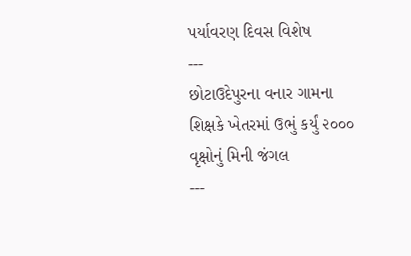પર્યાવરણ દિવસ વિશેષ
---
છોટાઉદેપુરના વનાર ગામના શિક્ષકે ખેતરમાં ઉભું કર્યું ૨૦૦૦ વૃક્ષોનું મિની જંગલ
---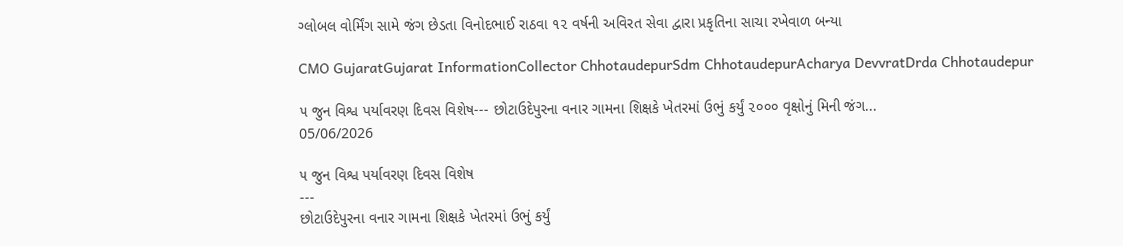ગ્લોબલ વોર્મિંગ સામે જંગ છેડતા વિનોદભાઈ રાઠવા ૧૨ વર્ષની અવિરત સેવા દ્વારા પ્રકૃતિના સાચા રખેવાળ બન્યા

CMO GujaratGujarat InformationCollector ChhotaudepurSdm ChhotaudepurAcharya DevvratDrda Chhotaudepur

૫ જુન વિશ્વ પર્યાવરણ દિવસ વિશેષ--- છોટાઉદેપુરના વનાર ગામના શિક્ષકે ખેતરમાં ઉભું કર્યું ૨૦૦૦ વૃક્ષોનું મિની જંગ...
05/06/2026

૫ જુન વિશ્વ પર્યાવરણ દિવસ વિશેષ
---
છોટાઉદેપુરના વનાર ગામના શિક્ષકે ખેતરમાં ઉભું કર્યું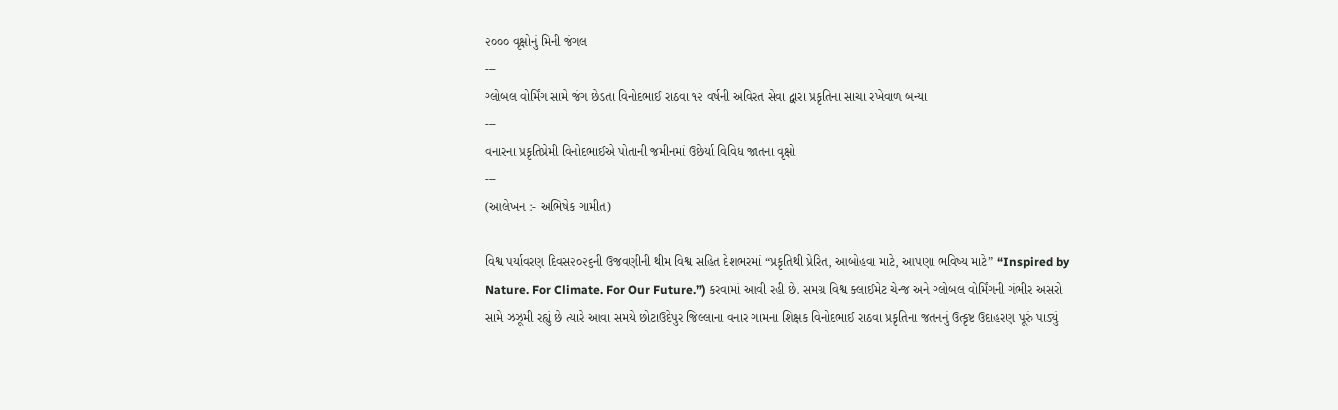૨૦૦૦ વૃક્ષોનું મિની જંગલ
---
ગ્લોબલ વોર્મિંગ સામે જંગ છેડતા વિનોદભાઈ રાઠવા ૧૨ વર્ષની અવિરત સેવા દ્વારા પ્રકૃતિના સાચા રખેવાળ બન્યા
---
વનારના પ્રકૃતિપ્રેમી વિનોદભાઈએ પોતાની જમીનમાં ઉછેર્યા વિવિધ જાતના વૃક્ષો
---
(આલેખન :- અભિષેક ગામીત)

વિશ્વ પર્યાવરણ દિવસ૨૦૨૬ની ઉજવણીની થીમ વિશ્વ સહિત દેશભરમાં “પ્રકૃતિથી પ્રેરિત, આબોહવા માટે, આપણા ભવિષ્ય માટે” “Inspired by Nature. For Climate. For Our Future.”) કરવામાં આવી રહી છે. સમગ્ર વિશ્વ ક્લાઈમેટ ચેન્જ અને ગ્લોબલ વોર્મિંગની ગંભીર અસરો સામે ઝઝૂમી રહ્યું છે ત્યારે આવા સમયે છોટાઉદેપુર જિલ્લાના વનાર ગામના શિક્ષક વિનોદભાઈ રાઠવા પ્રકૃતિના જતનનું ઉત્કૃષ્ટ ઉદાહરણ પૂરું પાડ્યું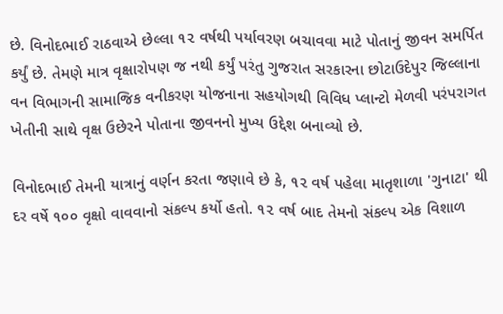છે. વિનોદભાઈ રાઠવાએ છેલ્લા ૧૨ વર્ષથી પર્યાવરણ બચાવવા માટે પોતાનું જીવન સમર્પિત કર્યું છે. તેમણે માત્ર વૃક્ષારોપણ જ નથી કર્યું પરંતુ ગુજરાત સરકારના છોટાઉદેપુર જિલ્લાના વન વિભાગની સામાજિક વનીકરણ યોજનાના સહયોગથી વિવિધ પ્લાન્ટો મેળવી પરંપરાગત ખેતીની સાથે વૃક્ષ ઉછેરને પોતાના જીવનનો મુખ્ય ઉદ્દેશ બનાવ્યો છે.

વિનોદભાઈ તેમની યાત્રાનું વર્ણન કરતા જણાવે છે કે, ૧૨ વર્ષ પહેલા માતૃશાળા 'ગુનાટા' થી દર વર્ષે ૧૦૦ વૃક્ષો વાવવાનો સંકલ્પ કર્યો હતો. ૧૨ વર્ષ બાદ તેમનો સંકલ્પ એક વિશાળ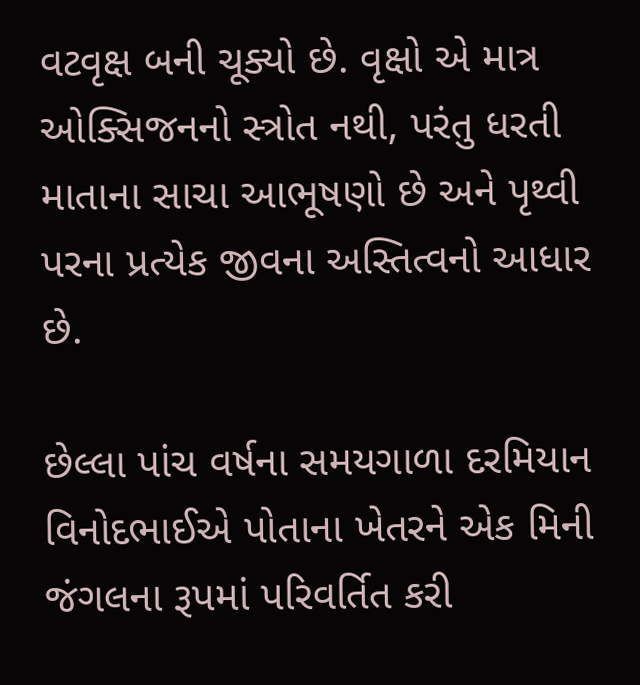વટવૃક્ષ બની ચૂક્યો છે. વૃક્ષો એ માત્ર ઓક્સિજનનો સ્ત્રોત નથી, પરંતુ ધરતી માતાના સાચા આભૂષણો છે અને પૃથ્વી પરના પ્રત્યેક જીવના અસ્તિત્વનો આધાર છે.

છેલ્લા પાંચ વર્ષના સમયગાળા દરમિયાન વિનોદભાઈએ પોતાના ખેતરને એક મિની જંગલના રૂપમાં પરિવર્તિત કરી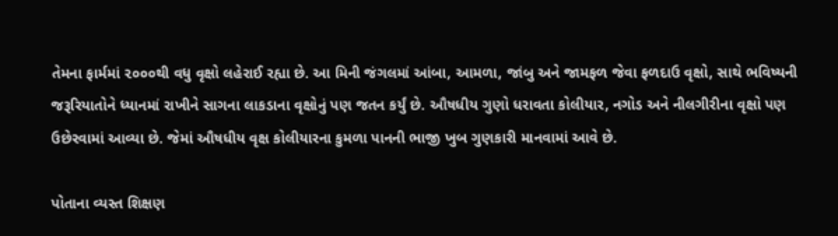તેમના ફાર્મમાં ૨૦૦૦થી વધુ વૃક્ષો લહેરાઈ રહ્યા છે. આ મિની જંગલમાં આંબા, આમળા, જાંબુ અને જામફળ જેવા ફળદાઉ વૃક્ષો, સાથે ભવિષ્યની જરૂરિયાતોને ધ્યાનમાં રાખીને સાગના લાકડાના વૃક્ષોનું પણ જતન કર્યું છે. ઔષધીય ગુણો ધરાવતા કોલીયાર, નગોડ અને નીલગીરીના વૃક્ષો પણ ઉછેરવામાં આવ્યા છે. જેમાં ઔષધીય વૃક્ષ કોલીયારના કુમળા પાનની ભાજી ખુબ ગુણકારી માનવામાં આવે છે.

પોતાના વ્યસ્ત શિક્ષણ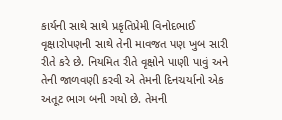કાર્યની સાથે સાથે પ્રકૃતિપ્રેમી વિનોદભાઈ વૃક્ષારોપણની સાથે તેની માવજત પણ ખુબ સારી રીતે કરે છે. નિયમિત રીતે વૃક્ષોને પાણી પાવું અને તેની જાળવણી કરવી એ તેમની દિનચર્યાનો એક અતૂટ ભાગ બની ગયો છે. તેમની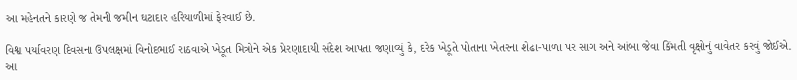આ મહેનતને કારણે જ તેમની જમીન ઘટાદાર હરિયાળીમાં ફેરવાઈ છે.

વિશ્વ પર્યાવરણ દિવસના ઉપલક્ષમાં વિનોદભાઈ રાઠવાએ ખેડૂત મિત્રોને એક પ્રેરણાદાયી સંદેશ આપતા જણાવ્યું કે, દરેક ખેડૂતે પોતાના ખેતરના શેઢા-પાળા પર સાગ અને આંબા જેવા કિંમતી વૃક્ષોનું વાવેતર કરવું જોઈએ. આ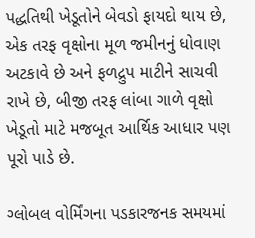પદ્ધતિથી ખેડૂતોને બેવડો ફાયદો થાય છે, એક તરફ વૃક્ષોના મૂળ જમીનનું ધોવાણ અટકાવે છે અને ફળદ્રુપ માટીને સાચવી રાખે છે, બીજી તરફ લાંબા ગાળે વૃક્ષો ખેડૂતો માટે મજબૂત આર્થિક આધાર પણ પૂરો પાડે છે.

ગ્લોબલ વોર્મિંગના પડકારજનક સમયમાં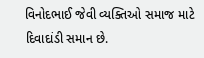વિનોદભાઈ જેવી વ્યક્તિઓ સમાજ માટે દિવાદાંડી સમાન છે.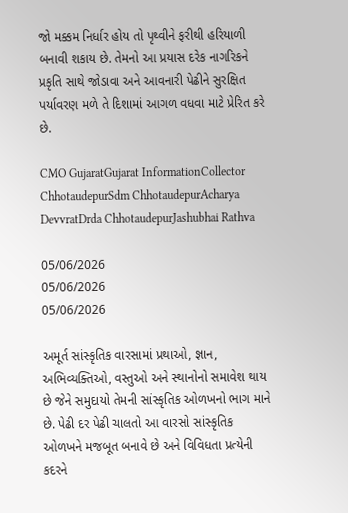જો મક્કમ નિર્ધાર હોય તો પૃથ્વીને ફરીથી હરિયાળી બનાવી શકાય છે. તેમનો આ પ્રયાસ દરેક નાગરિકને પ્રકૃતિ સાથે જોડાવા અને આવનારી પેઢીને સુરક્ષિત પર્યાવરણ મળે તે દિશામાં આગળ વધવા માટે પ્રેરિત કરે છે.

CMO GujaratGujarat InformationCollector ChhotaudepurSdm ChhotaudepurAcharya DevvratDrda ChhotaudepurJashubhai Rathva

05/06/2026
05/06/2026
05/06/2026

અમૂર્ત સાંસ્કૃતિક વારસામાં પ્રથાઓ, જ્ઞાન, અભિવ્યક્તિઓ, વસ્તુઓ અને સ્થાનોનો સમાવેશ થાય છે જેને સમુદાયો તેમની સાંસ્કૃતિક ઓળખનો ભાગ માને છે. પેઢી દર પેઢી ચાલતો આ વારસો સાંસ્કૃતિક ઓળખને મજબૂત બનાવે છે અને વિવિધતા પ્રત્યેની કદરને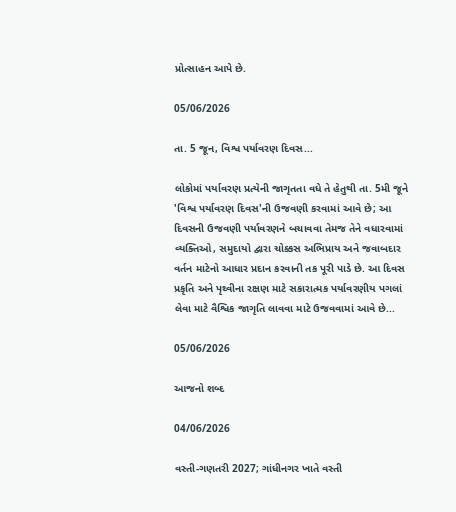પ્રોત્સાહન આપે છે.

05/06/2026

તા. 5 જૂન, વિશ્વ પર્યાવરણ દિવસ...

લોકોમાં પર્યાવરણ પ્રત્યેની જાગૃતતા વધે તે હેતુથી તા. 5મી જૂને 'વિશ્વ પર્યાવરણ દિવસ'ની ઉજવણી કરવામાં આવે છે; આ દિવસની ઉજવણી પર્યાવરણને બચાવવા તેમજ તેને વધારવામાં વ્યક્તિઓ, સમુદાયો દ્વારા ચોક્કસ અભિપ્રાય અને જવાબદાર વર્તન માટેનો આધાર પ્રદાન કરવાની તક પૂરી પાડે છે. આ દિવસ પ્રકૃતિ અને પૃથ્વીના રક્ષણ માટે સકારાત્મક પર્યાવરણીય પગલાં લેવા માટે વૈશ્વિક જાગૃતિ લાવવા માટે ઉજવવામાં આવે છે...

05/06/2026

આજનો શબ્દ

04/06/2026

વસ્તી-ગણતરી 2027; ગાંધીનગર ખાતે વસ્તી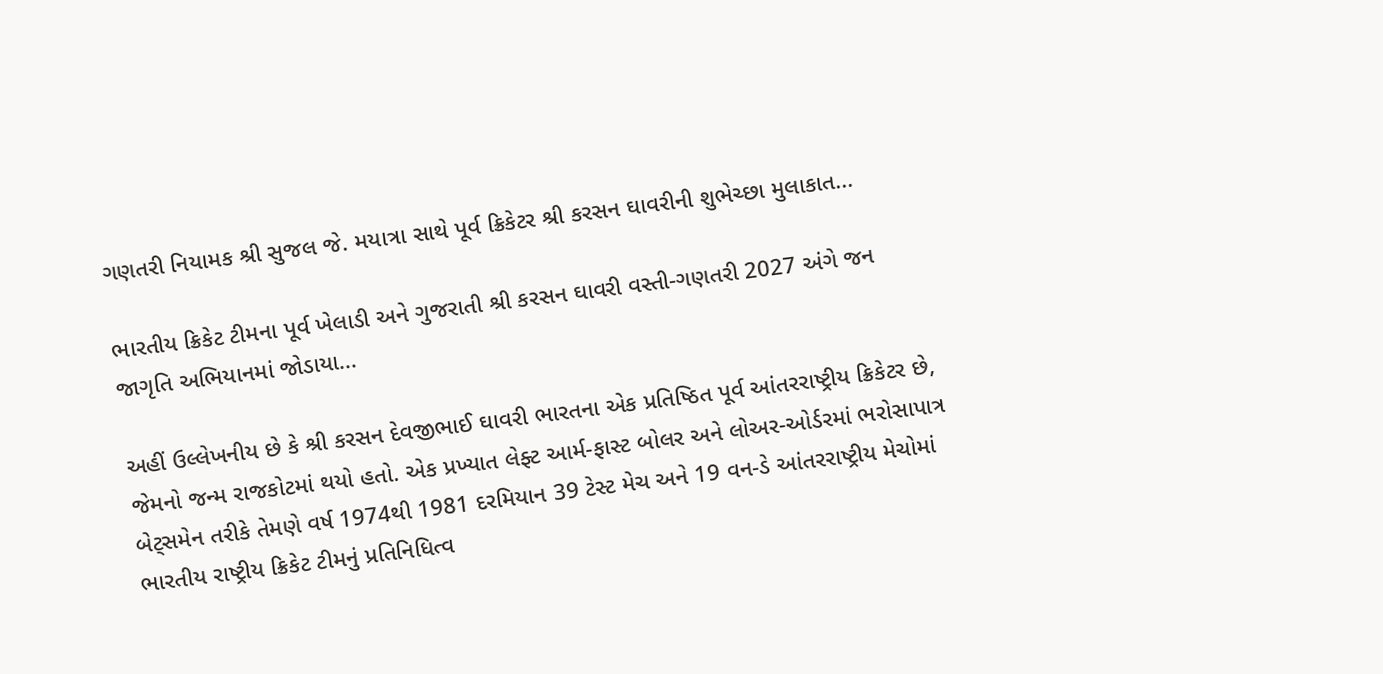ગણતરી નિયામક શ્રી સુજલ જે. મયાત્રા સાથે પૂર્વ ક્રિકેટર શ્રી કરસન ઘાવરીની શુભેચ્છા મુલાકાત...

ભારતીય ક્રિકેટ ટીમના પૂર્વ ખેલાડી અને ગુજરાતી શ્રી કરસન ઘાવરી વસ્તી-ગણતરી 2027 અંગે જન જાગૃતિ અભિયાનમાં જોડાયા...

અહીં ઉલ્લેખનીય છે કે શ્રી કરસન દેવજીભાઈ ઘાવરી ભારતના એક પ્રતિષ્ઠિત પૂર્વ આંતરરાષ્ટ્રીય ક્રિકેટર છે, જેમનો જન્મ રાજકોટમાં થયો હતો. એક પ્રખ્યાત લેફ્ટ આર્મ-ફાસ્ટ બોલર અને લોઅર-ઓર્ડરમાં ભરોસાપાત્ર બેટ્સમેન તરીકે તેમણે વર્ષ 1974થી 1981 દરમિયાન 39 ટેસ્ટ મેચ અને 19 વન-ડે આંતરરાષ્ટ્રીય મેચોમાં ભારતીય રાષ્ટ્રીય ક્રિકેટ ટીમનું પ્રતિનિધિત્વ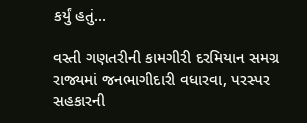કર્યું હતું...

વસ્તી ગણતરીની કામગીરી દરમિયાન સમગ્ર રાજ્યમાં જનભાગીદારી વધારવા, પરસ્પર સહકારની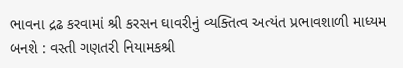ભાવના દ્રઢ કરવામાં શ્રી કરસન ઘાવરીનું વ્યક્તિત્વ અત્યંત પ્રભાવશાળી માધ્યમ બનશે : વસ્તી ગણતરી નિયામકશ્રી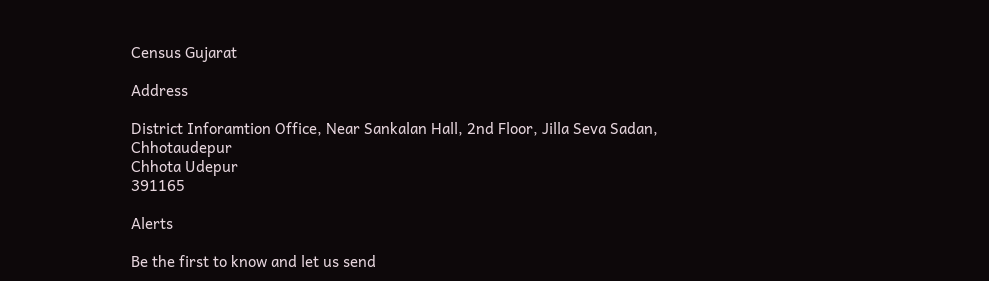Census Gujarat

Address

District Inforamtion Office, Near Sankalan Hall, 2nd Floor, Jilla Seva Sadan, Chhotaudepur
Chhota Udepur
391165

Alerts

Be the first to know and let us send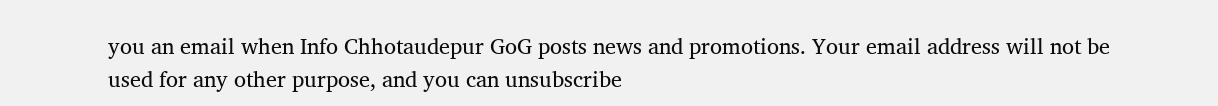you an email when Info Chhotaudepur GoG posts news and promotions. Your email address will not be used for any other purpose, and you can unsubscribe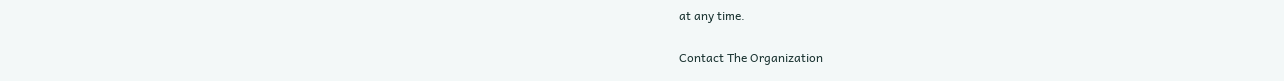at any time.

Contact The Organization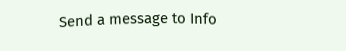Send a message to Info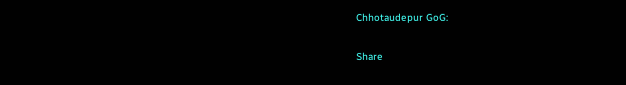Chhotaudepur GoG:

Share